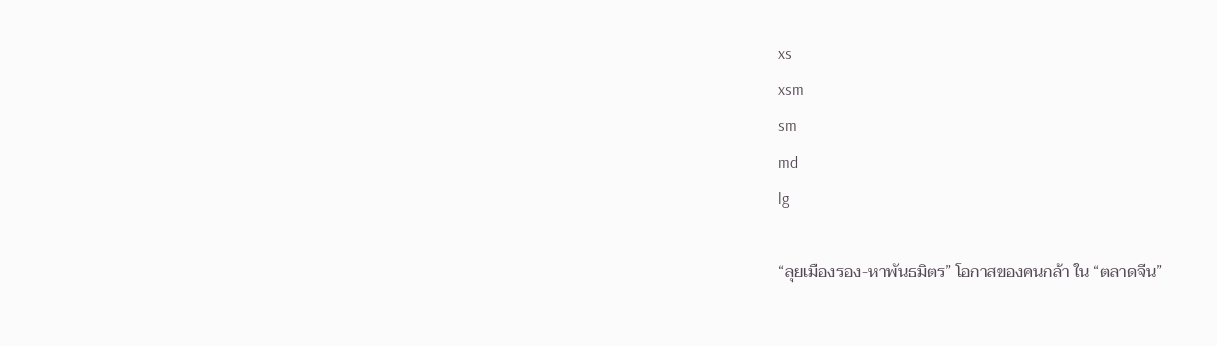xs
xsm
sm
md
lg

“ลุยเมืองรอง-หาพันธมิตร” โอกาสของคนกล้า ใน “ตลาดจีน”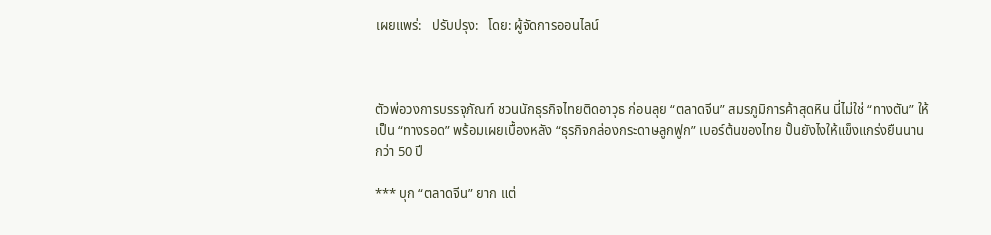เผยแพร่:   ปรับปรุง:   โดย: ผู้จัดการออนไลน์



ตัวพ่อวงการบรรจุภัณฑ์ ชวนนักธุรกิจไทยติดอาวุธ ก่อนลุย “ตลาดจีน” สมรภูมิการค้าสุดหิน นี่ไม่ใช่ “ทางตัน” ให้เป็น “ทางรอด” พร้อมเผยเบื้องหลัง “ธุรกิจกล่องกระดาษลูกฟูก” เบอร์ต้นของไทย ปั้นยังไงให้แข็งแกร่งยืนนานกว่า 50 ปี

*** บุก “ตลาดจีน” ยาก แต่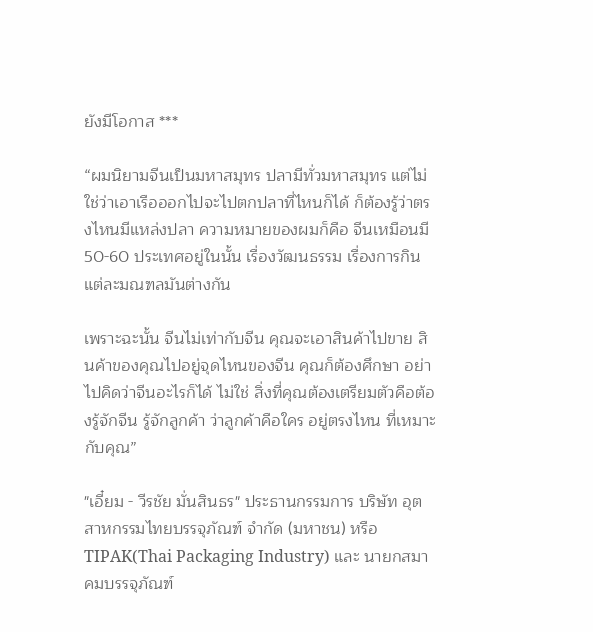ยังมีโอกาส ***

“ผมนิยามจีนเป็นมหาสมุทร ปลามีทั่วมหาสมุทร แต่ไม่ใช่ว่าเอาเรือออกไปจะไปตกปลาที่ไหนก็ได้ ก็ต้องรู้ว่าตรงไหนมีแหล่งปลา ความหมายของผมก็คือ จีนเหมือนมี 50-60 ประเทศอยู่ในนั้น เรื่องวัฒนธรรม เรื่องการกิน แต่ละมณฑลมันต่างกัน

เพราะฉะนั้น จีนไม่เท่ากับจีน คุณจะเอาสินค้าไปขาย สินค้าของคุณไปอยู่จุดไหนของจีน คุณก็ต้องศึกษา อย่าไปคิดว่าจีนอะไรก็ได้ ไม่ใช่ สิ่งที่คุณต้องเตรียมตัวคือต้องรู้จักจีน รู้จักลูกค้า ว่าลูกค้าคือใคร อยู่ตรงไหน ที่เหมาะกับคุณ”

"เอี๋ยม - วีรชัย มั่นสินธร" ประธานกรรมการ บริษัท อุตสาหกรรมไทยบรรจุภัณฑ์ จำกัด (มหาชน) หรือ TIPAK(Thai Packaging Industry) และ นายกสมาคมบรรจุภัณฑ์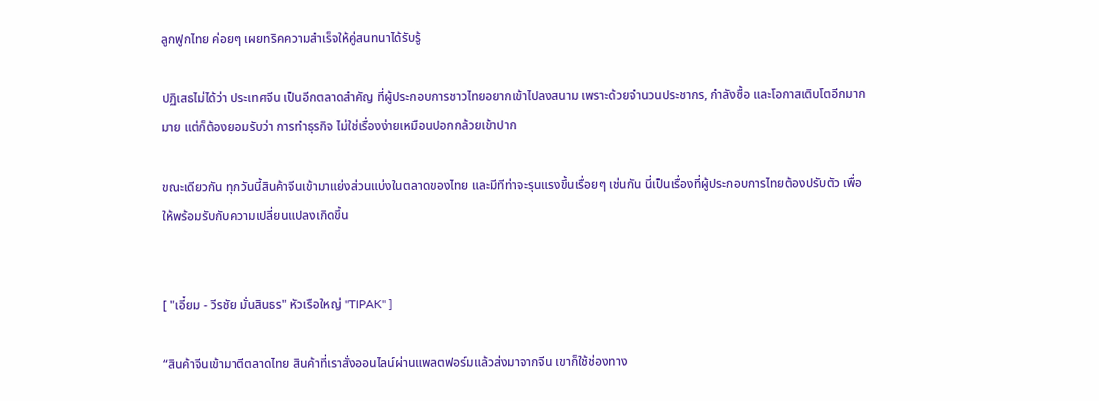ลูกฟูกไทย ค่อยๆ เผยทริคความสำเร็จให้คู่สนทนาได้รับรู้

ปฏิเสธไม่ได้ว่า ประเทศจีน เป็นอีกตลาดสำคัญ ที่ผู้ประกอบการชาวไทยอยากเข้าไปลงสนาม เพราะด้วยจำนวนประชากร, กำลังซื้อ และโอกาสเติบโตอีกมากมาย แต่ก็ต้องยอมรับว่า การทำธุรกิจ ไม่ใช่เรื่องง่ายเหมือนปอกกล้วยเข้าปาก

ขณะเดียวกัน ทุกวันนี้สินค้าจีนเข้ามาแย่งส่วนแบ่งในตลาดของไทย และมีทีท่าจะรุนแรงขึ้นเรื่อยๆ เช่นกัน นี่เป็นเรื่องที่ผู้ประกอบการไทยต้องปรับตัว เพื่อให้พร้อมรับกับความเปลี่ยนแปลงเกิดขึ้น


[ "เอี๋ยม - วีรชัย มั่นสินธร" หัวเรือใหญ่ "TIPAK" ]

“สินค้าจีนเข้ามาตีตลาดไทย สินค้าที่เราสั่งออนไลน์ผ่านแพลตฟอร์มแล้วส่งมาจากจีน เขาก็ใช้ช่องทาง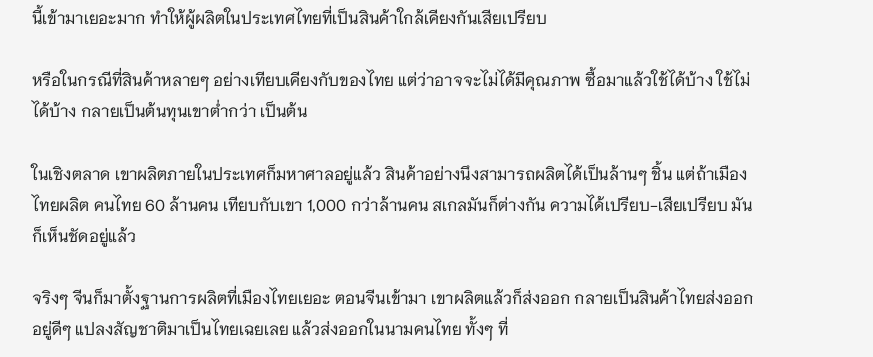นี้เข้ามาเยอะมาก ทำให้ผู้ผลิตในประเทศไทยที่เป็นสินค้าใกล้เคียงกันเสียเปรียบ

หรือในกรณีที่สินค้าหลายๆ อย่างเทียบเคียงกับของไทย แต่ว่าอาจจะไม่ได้มีคุณภาพ ซื้อมาแล้วใช้ได้บ้าง ใช้ไม่ได้บ้าง กลายเป็นต้นทุนเขาต่ำกว่า เป็นต้น

ในเชิงตลาด เขาผลิตภายในประเทศก็มหาศาลอยู่แล้ว สินค้าอย่างนึงสามารถผลิตได้เป็นล้านๆ ชิ้น แต่ถ้าเมืองไทยผลิต คนไทย 60 ล้านคน เทียบกับเขา 1,000 กว่าล้านคน สเกลมันก็ต่างกัน ความได้เปรียบ-เสียเปรียบ มันก็เห็นชัดอยู่แล้ว

จริงๆ จีนก็มาตั้งฐานการผลิตที่เมืองไทยเยอะ ตอนจีนเข้ามา เขาผลิตแล้วก็ส่งออก กลายเป็นสินค้าไทยส่งออก อยู่ดีๆ แปลงสัญชาติมาเป็นไทยเฉยเลย แล้วส่งออกในนามคนไทย ทั้งๆ ที่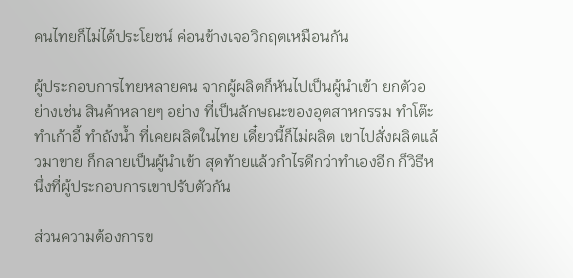คนไทยก็ไม่ได้ประโยชน์ ค่อนข้างเจอวิกฤตเหมือนกัน

ผู้ประกอบการไทยหลายคน จากผู้ผลิตก็หันไปเป็นผู้นำเข้า ยกตัวอย่างเช่น สินค้าหลายๆ อย่าง ที่เป็นลักษณะของอุตสาหกรรม ทำโต๊ะ ทำเก้าอี้ ทำถังน้ำ ที่เคยผลิตในไทย เดี๋ยวนี้ก็ไม่ผลิต เขาไปสั่งผลิตแล้วมาขาย ก็กลายเป็นผู้นำเข้า สุดท้ายแล้วกำไรดีกว่าทำเองอีก ก็วิธีหนึ่งที่ผู้ประกอบการเขาปรับตัวกัน

ส่วนความต้องการข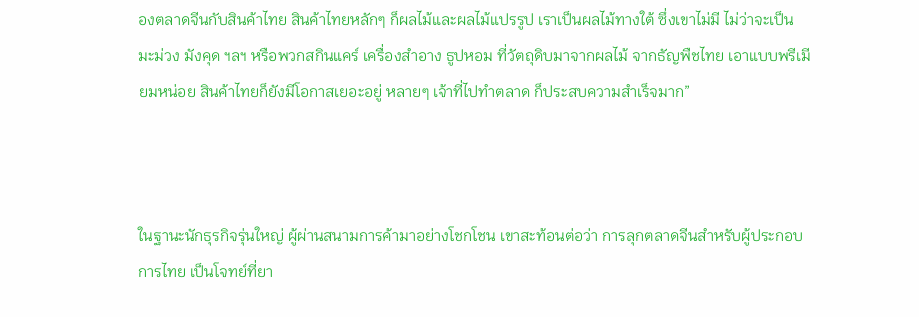องตลาดจีนกับสินค้าไทย สินค้าไทยหลักๆ ก็ผลไม้และผลไม้แปรรูป เราเป็นผลไม้ทางใต้ ซึ่งเขาไม่มี ไม่ว่าจะเป็น มะม่วง มังคุด ฯลฯ หรือพวกสกินแคร์ เครื่องสำอาง ธูปหอม ที่วัตถุดิบมาจากผลไม้ จากธัญพืชไทย เอาแบบพรีเมียมหน่อย สินค้าไทยก็ยังมีโอกาสเยอะอยู่ หลายๆ เจ้าที่ไปทำตลาด ก็ประสบความสำเร็จมาก”



ในฐานะนักธุรกิจรุ่นใหญ่ ผู้ผ่านสนามการค้ามาอย่างโชกโชน เขาสะท้อนต่อว่า การลุกตลาดจีนสำหรับผู้ประกอบการไทย เป็นโจทย์ที่ยา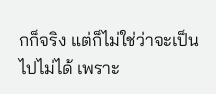กก็จริง แต่ก็ไม่ใช่ว่าจะเป็นไปไม่ได้ เพราะ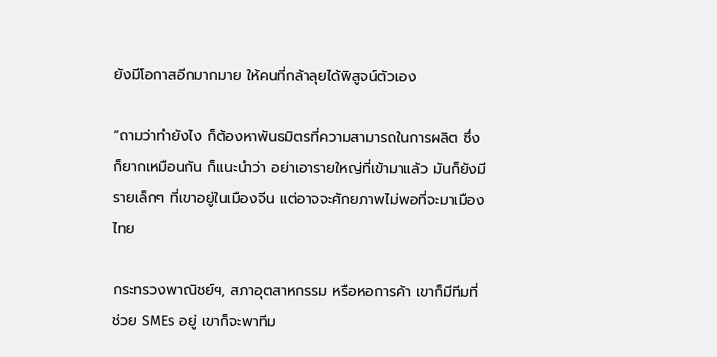ยังมีโอกาสอีกมากมาย ให้คนที่กล้าลุยได้พิสูจน์ตัวเอง

“ถามว่าทำยังไง ก็ต้องหาพันธมิตรที่ความสามารถในการผลิต ซึ่งก็ยากเหมือนกัน ก็แนะนำว่า อย่าเอารายใหญ่ที่เข้ามาแล้ว มันก็ยังมีรายเล็กๆ ที่เขาอยู่ในเมืองจีน แต่อาจจะศักยภาพไม่พอที่จะมาเมืองไทย

กระทรวงพาณิชย์ฯ, สภาอุตสาหกรรม หรือหอการค้า เขาก็มีทีมที่ช่วย SMEs อยู่ เขาก็จะพาทีม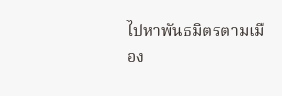ไปหาพันธมิตรตามเมือง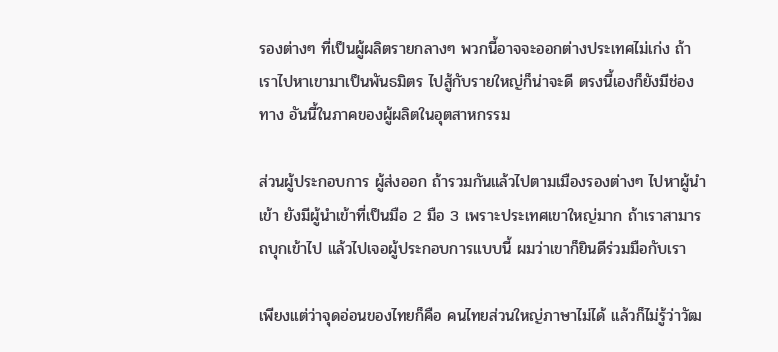รองต่างๆ ที่เป็นผู้ผลิตรายกลางๆ พวกนี้อาจจะออกต่างประเทศไม่เก่ง ถ้าเราไปหาเขามาเป็นพันธมิตร ไปสู้กับรายใหญ่ก็น่าจะดี ตรงนี้เองก็ยังมีช่องทาง อันนี้ในภาคของผู้ผลิตในอุตสาหกรรม

ส่วนผู้ประกอบการ ผู้ส่งออก ถ้ารวมกันแล้วไปตามเมืองรองต่างๆ ไปหาผู้นำเข้า ยังมีผู้นำเข้าที่เป็นมือ 2 มือ 3 เพราะประเทศเขาใหญ่มาก ถ้าเราสามารถบุกเข้าไป แล้วไปเจอผู้ประกอบการแบบนี้ ผมว่าเขาก็ยินดีร่วมมือกับเรา

เพียงแต่ว่าจุดอ่อนของไทยก็คือ คนไทยส่วนใหญ่ภาษาไม่ได้ แล้วก็ไม่รู้ว่าวัฒ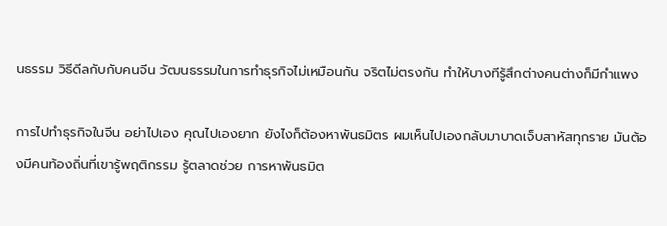นธรรม วิธีดีลกับกับคนจีน วัฒนธรรมในการทำธุรกิจไม่เหมือนกัน จริตไม่ตรงกัน ทำให้บางทีรู้สึกต่างคนต่างก็มีกำแพง

การไปทำธุรกิจในจีน อย่าไปเอง คุณไปเองยาก ยังไงก็ต้องหาพันธมิตร ผมเห็นไปเองกลับมาบาดเจ็บสาหัสทุกราย มันต้องมีคนท้องถิ่นที่เขารู้พฤติกรรม รู้ตลาดช่วย การหาพันธมิต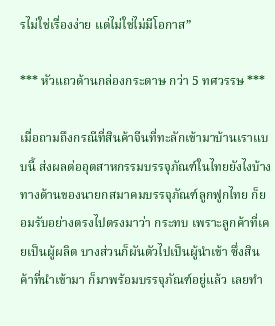รไม่ใช่เรื่องง่าย แต่ไม่ใช่ไม่มีโอกาส”

*** หัวแถวด้านกล่องกระดาษ กว่า 5 ทศวรรษ ***

เมื่อถามถึงกรณีที่สินค้าจีนที่ทะลักเข้ามาบ้านเราแบบนี้ ส่งผลต่ออุตสาหกรรมบรรจุภัณฑ์ในไทยยังไงบ้าง ทางด้านของนายกสมาคมบรรจุภัณฑ์ลูกฟูกไทย ก็ยอมรับอย่างตรงไปตรงมาว่า กระทบ เพราะลูกค้าที่เคยเป็นผู้ผลิต บางส่วนก็ผันตัวไปเป็นผู้นำเข้า ซึ่งสินค้าที่นำเข้ามา ก็มาพร้อมบรรจุภัณฑ์อยู่แล้ว เลยทำ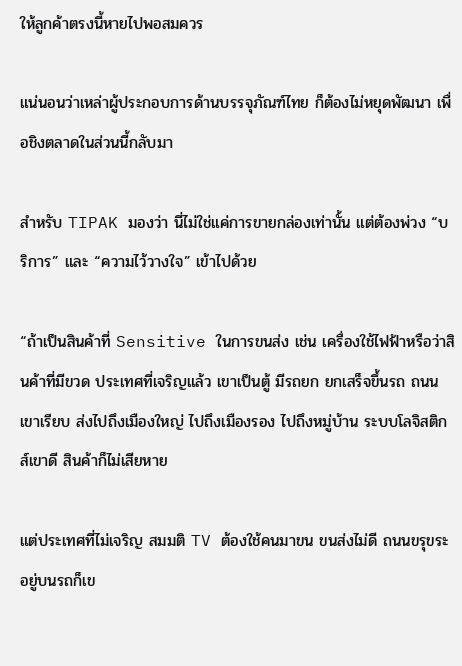ให้ลูกค้าตรงนี้หายไปพอสมควร

แน่นอนว่าเหล่าผู้ประกอบการด้านบรรจุภัณฑ์ไทย ก็ต้องไม่หยุดพัฒนา เพื่อชิงตลาดในส่วนนี้กลับมา

สำหรับ TIPAK มองว่า นี่ไม่ใช่แค่การขายกล่องเท่านั้น แต่ต้องพ่วง “บริการ” และ “ความไว้วางใจ” เข้าไปด้วย

“ถ้าเป็นสินค้าที่ Sensitive ในการขนส่ง เช่น เครื่องใช้ไฟฟ้าหรือว่าสินค้าที่มีขวด ประเทศที่เจริญแล้ว เขาเป็นตู้ มีรถยก ยกเสร็จขึ้นรถ ถนนเขาเรียบ ส่งไปถึงเมืองใหญ่ ไปถึงเมืองรอง ไปถึงหมู่บ้าน ระบบโลจิสติกส์เขาดี สินค้าก็ไม่เสียหาย

แต่ประเทศที่ไม่เจริญ สมมติ TV ต้องใช้คนมาขน ขนส่งไม่ดี ถนนขรุขระ อยู่บนรถก็เข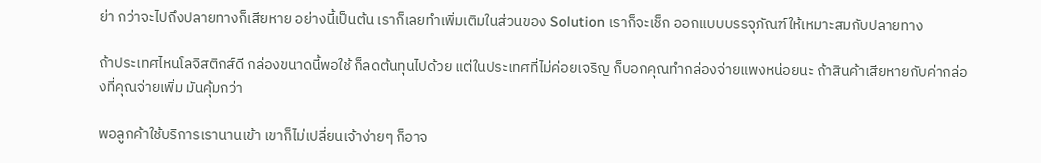ย่า กว่าจะไปถึงปลายทางก็เสียหาย อย่างนี้เป็นต้น เราก็เลยทำเพิ่มเติมในส่วนของ Solution เราก็จะเช็ก ออกแบบบรรจุภัณฑ์ให้เหมาะสมกับปลายทาง

ถ้าประเทศไหนโลจิสติกส์ดี กล่องขนาดนี้พอใช้ ก็ลดต้นทุนไปด้วย แต่ในประเทศที่ไม่ค่อยเจริญ ก็บอกคุณทำกล่องจ่ายแพงหน่อยนะ ถ้าสินค้าเสียหายกับค่ากล่องที่คุณจ่ายเพิ่ม มันคุ้มกว่า

พอลูกค้าใช้บริการเรานานเข้า เขาก็ไม่เปลี่ยนเจ้าง่ายๆ ก็อาจ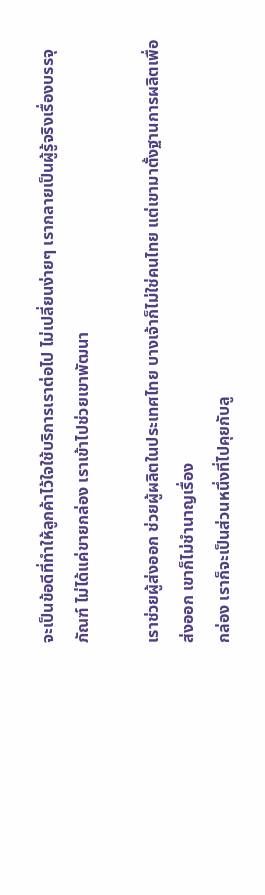จะเป็นข้อดีที่ทำให้ลูกค้าไว้ใจใช้บริการเราต่อไป ไม่เปลี่ยนง่ายๆ เรากลายเป็นผู้รู้จริงเรื่องบรรจุภัณฑ์ ไม่ได้แค่ขายกล่อง เราเข้าไปช่วยเขาพัฒนา

เราช่วยผู้ส่งออก ช่วยผู้ผลิตในประเทศไทย บางเจ้าก็ไม่ใช่คนไทย แต่เขามาตั้งฐานการผลิตเพื่อส่งออก เขาก็ไม่ชำนาญเรื่อง
กล่อง เราก็จะเป็นส่วนหนึ่งที่ไปคุยกับลู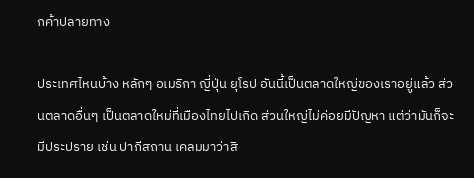กค้าปลายทาง

ประเทศไหนบ้าง หลักๆ อเมริกา ญี่ปุ่น ยุโรป อันนี้เป็นตลาดใหญ่ของเราอยู่แล้ว ส่วนตลาดอื่นๆ เป็นตลาดใหม่ที่เมืองไทยไปเกิด ส่วนใหญ่ไม่ค่อยมีปัญหา แต่ว่ามันก็จะมีประปราย เช่น ปากีสถาน เคลมมาว่าสิ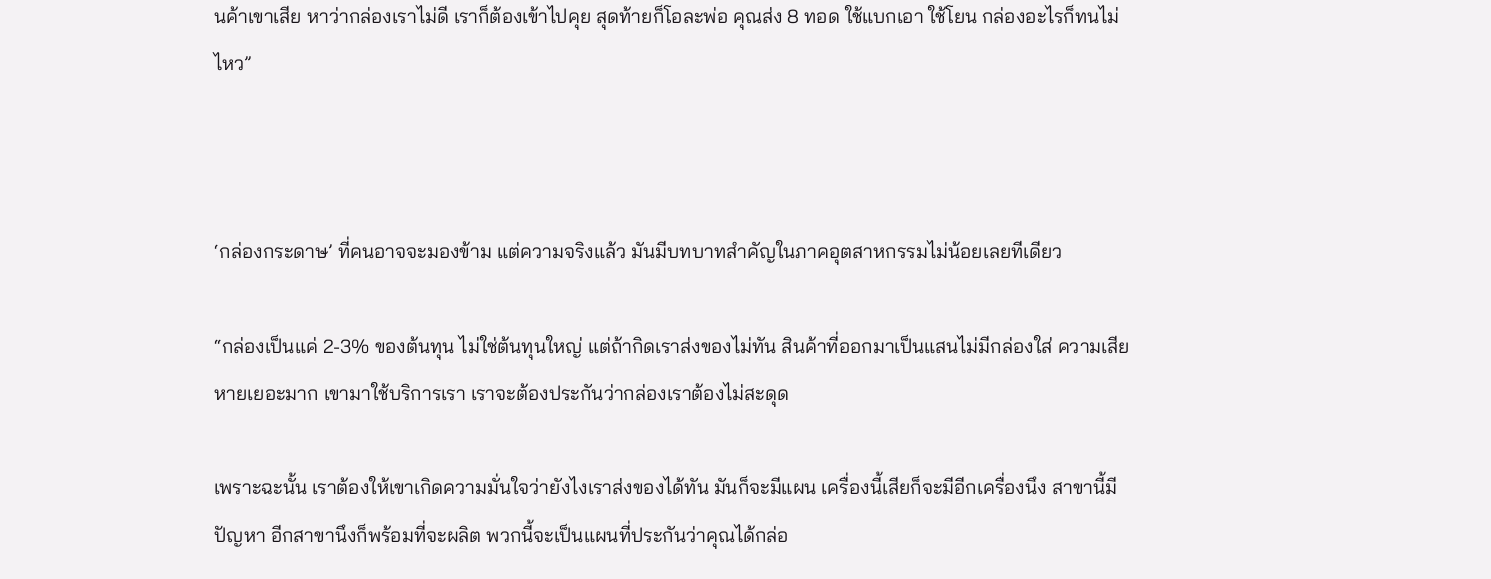นค้าเขาเสีย หาว่ากล่องเราไม่ดี เราก็ต้องเข้าไปคุย สุดท้ายก็โอละพ่อ คุณส่ง 8 ทอด ใช้แบกเอา ใช้โยน กล่องอะไรก็ทนไม่ไหว”



‘กล่องกระดาษ’ ที่คนอาจจะมองข้าม แต่ความจริงแล้ว มันมีบทบาทสำคัญในภาคอุตสาหกรรมไม่น้อยเลยทีเดียว

“กล่องเป็นแค่ 2-3% ของต้นทุน ไม่ใช่ต้นทุนใหญ่ แต่ถ้ากิดเราส่งของไม่ทัน สินค้าที่ออกมาเป็นแสนไม่มีกล่องใส่ ความเสียหายเยอะมาก เขามาใช้บริการเรา เราจะต้องประกันว่ากล่องเราต้องไม่สะดุด

เพราะฉะนั้น เราต้องให้เขาเกิดความมั่นใจว่ายังไงเราส่งของได้ทัน มันก็จะมีแผน เครื่องนี้เสียก็จะมีอีกเครื่องนึง สาขานี้มีปัญหา อีกสาขานึงก็พร้อมที่จะผลิต พวกนี้จะเป็นแผนที่ประกันว่าคุณได้กล่อ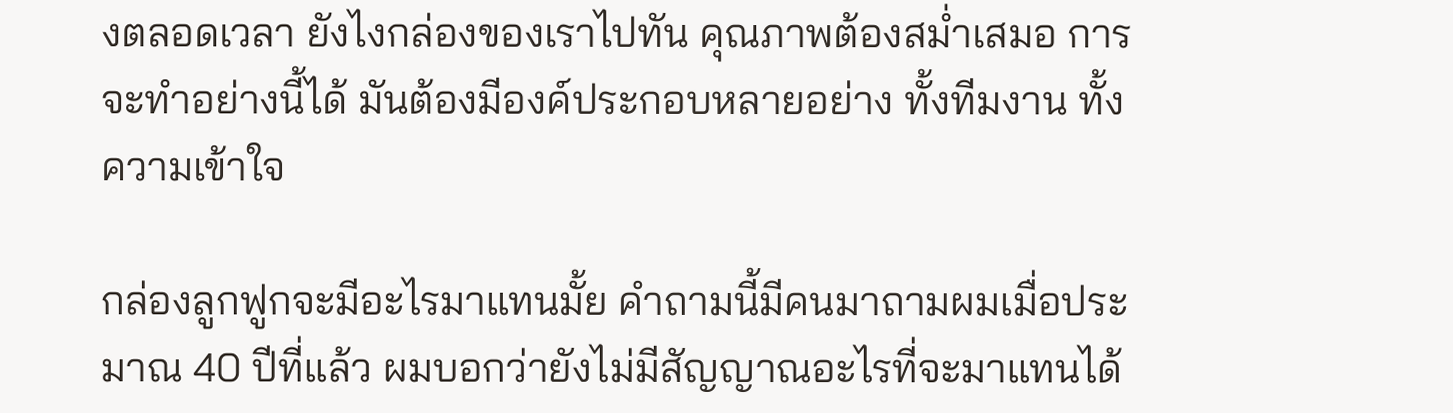งตลอดเวลา ยังไงกล่องของเราไปทัน คุณภาพต้องสม่ำเสมอ การจะทำอย่างนี้ได้ มันต้องมีองค์ประกอบหลายอย่าง ทั้งทีมงาน ทั้งความเข้าใจ

กล่องลูกฟูกจะมีอะไรมาแทนมั้ย คำถามนี้มีคนมาถามผมเมื่อประมาณ 40 ปีที่แล้ว ผมบอกว่ายังไม่มีสัญญาณอะไรที่จะมาแทนได้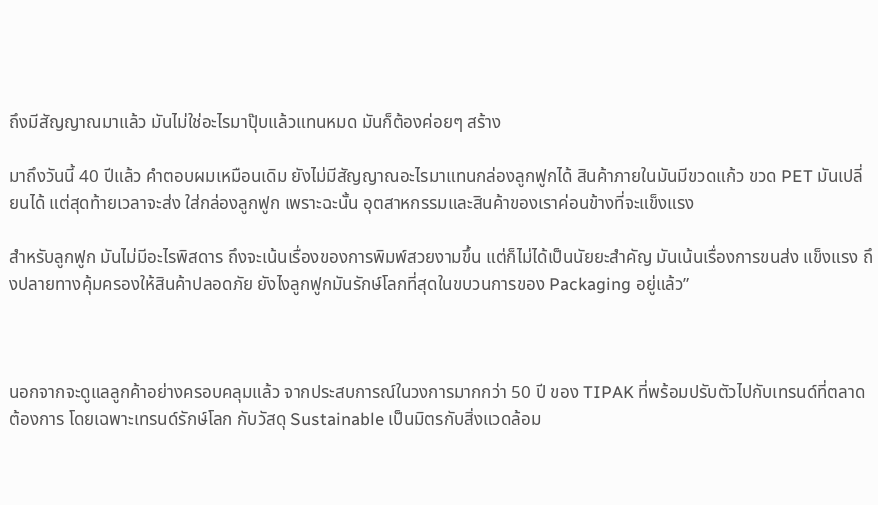ถึงมีสัญญาณมาแล้ว มันไม่ใช่อะไรมาปุ๊บแล้วแทนหมด มันก็ต้องค่อยๆ สร้าง

มาถึงวันนี้ 40 ปีแล้ว คำตอบผมเหมือนเดิม ยังไม่มีสัญญาณอะไรมาแทนกล่องลูกฟูกได้ สินค้าภายในมันมีขวดแก้ว ขวด PET มันเปลี่ยนได้ แต่สุดท้ายเวลาจะส่ง ใส่กล่องลูกฟูก เพราะฉะนั้น อุตสาหกรรมและสินค้าของเราค่อนข้างที่จะแข็งแรง

สำหรับลูกฟูก มันไม่มีอะไรพิสดาร ถึงจะเน้นเรื่องของการพิมพ์สวยงามขึ้น แต่ก็ไม่ได้เป็นนัยยะสำคัญ มันเน้นเรื่องการขนส่ง แข็งแรง ถึงปลายทางคุ้มครองให้สินค้าปลอดภัย ยังไงลูกฟูกมันรักษ์โลกที่สุดในขบวนการของ Packaging อยู่แล้ว”



นอกจากจะดูแลลูกค้าอย่างครอบคลุมแล้ว จากประสบการณ์ในวงการมากกว่า 50 ปี ของ TIPAK ที่พร้อมปรับตัวไปกับเทรนด์ที่ตลาดต้องการ โดยเฉพาะเทรนด์รักษ์โลก กับวัสดุ Sustainable เป็นมิตรกับสิ่งแวดล้อม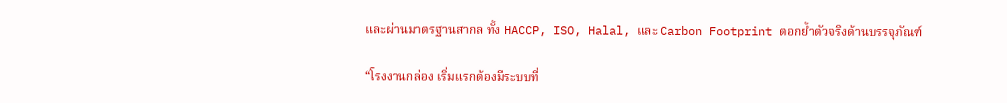และผ่านมาตรฐานสากล ทั้ง HACCP, ISO, Halal, และ Carbon Footprint ตอกย้ำตัวจริงด้านบรรจุภัณฑ์

“โรงงานกล่อง เริ่มแรกต้องมีระบบที่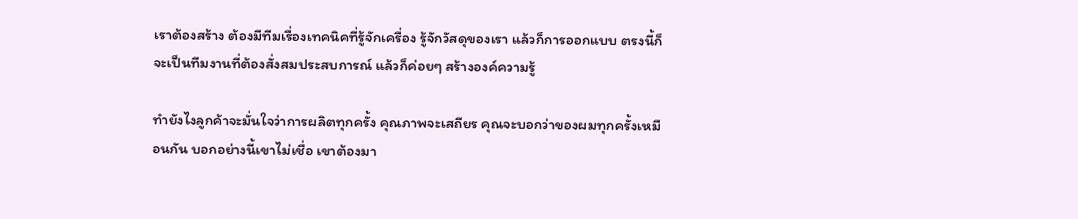เราต้องสร้าง ต้องมีทีมเรื่องเทคนิคที่รู้จักเครื่อง รู้จักวัสดุของเรา แล้วก็การออกแบบ ตรงนี้ก็จะเป็นทีมงานที่ต้องสั่งสมประสบการณ์ แล้วก็ค่อยๆ สร้างองค์ความรู้

ทำยังไงลูกค้าจะมั่นใจว่าการผลิตทุกครั้ง คุณภาพจะเสถียร คุณจะบอกว่าของผมทุกครั้งเหมือนกัน บอกอย่างนี้เขาไม่เชื่อ เขาต้องมา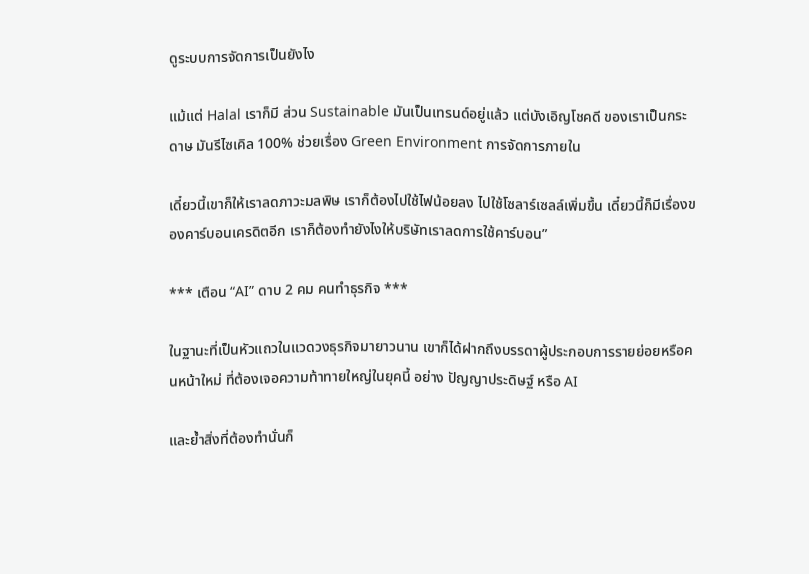ดูระบบการจัดการเป็นยังไง

แม้แต่ Halal เราก็มี ส่วน Sustainable มันเป็นเทรนด์อยู่แล้ว แต่บังเอิญโชคดี ของเราเป็นกระดาษ มันรีไซเคิล 100% ช่วยเรื่อง Green Environment การจัดการภายใน

เดี๋ยวนี้เขาก็ให้เราลดภาวะมลพิษ เราก็ต้องไปใช้ไฟน้อยลง ไปใช้โซลาร์เซลล์เพิ่มขึ้น เดี๋ยวนี้ก็มีเรื่องของคาร์บอนเครดิตอีก เราก็ต้องทำยังไงให้บริษัทเราลดการใช้คาร์บอน”

*** เตือน “AI” ดาบ 2 คม คนทำธุรกิจ ***

ในฐานะที่เป็นหัวแถวในแวดวงธุรกิจมายาวนาน เขาก็ได้ฝากถึงบรรดาผู้ประกอบการรายย่อยหรือคนหน้าใหม่ ที่ต้องเจอความท้าทายใหญ่ในยุคนี้ อย่าง ปัญญาประดิษฐ์ หรือ AI

และย้ำสิ่งที่ต้องทำนั่นก็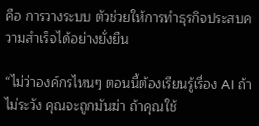คือ การวางระบบ ตัวช่วยให้การทำธุรกิจประสบความสำเร็จได้อย่างยั่งยืน

“ไม่ว่าองค์กรไหนๆ ตอนนี้ต้องเรียนรู้เรื่อง AI ถ้าไม่ระวัง คุณจะถูกมันฆ่า ถ้าคุณใช้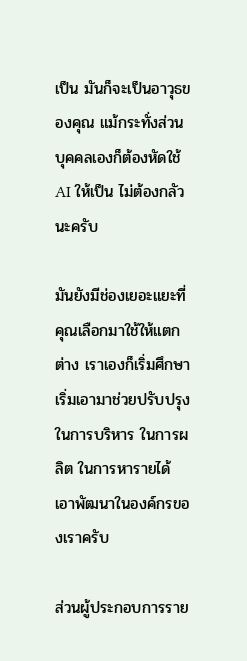เป็น มันก็จะเป็นอาวุธของคุณ แม้กระทั่งส่วนบุคคลเองก็ต้องหัดใช้ AI ให้เป็น ไม่ต้องกลัวนะครับ

มันยังมีช่องเยอะแยะที่คุณเลือกมาใช้ให้แตกต่าง เราเองก็เริ่มศึกษา เริ่มเอามาช่วยปรับปรุงในการบริหาร ในการผลิต ในการหารายได้ เอาพัฒนาในองค์กรของเราครับ

ส่วนผู้ประกอบการราย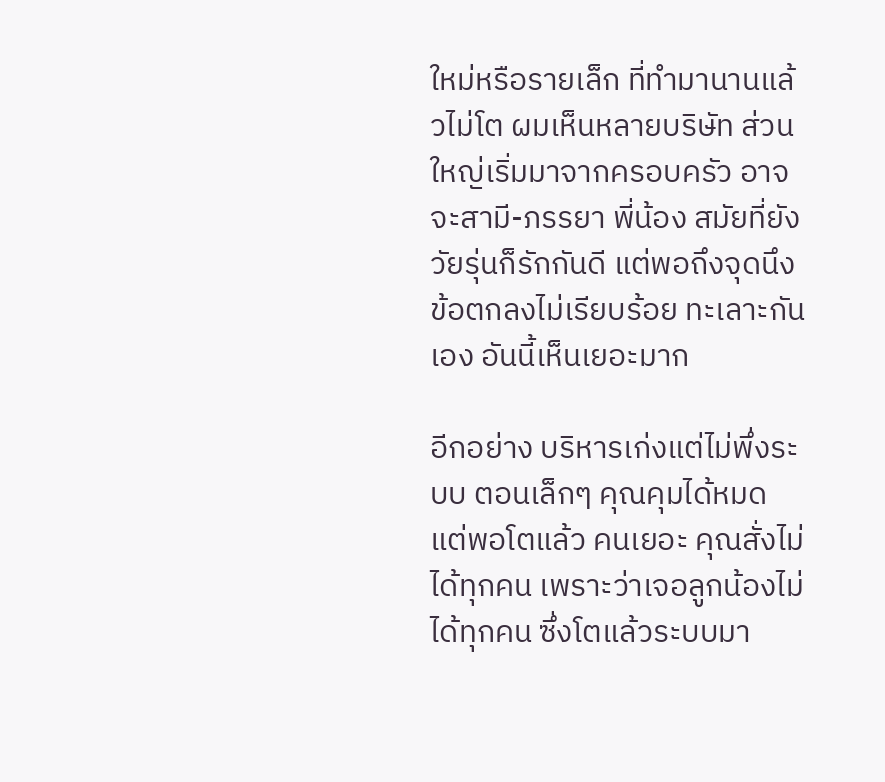ใหม่หรือรายเล็ก ที่ทำมานานแล้วไม่โต ผมเห็นหลายบริษัท ส่วนใหญ่เริ่มมาจากครอบครัว อาจจะสามี-ภรรยา พี่น้อง สมัยที่ยังวัยรุ่นก็รักกันดี แต่พอถึงจุดนึงข้อตกลงไม่เรียบร้อย ทะเลาะกันเอง อันนี้เห็นเยอะมาก

อีกอย่าง บริหารเก่งแต่ไม่พึ่งระบบ ตอนเล็กๆ คุณคุมได้หมด แต่พอโตแล้ว คนเยอะ คุณสั่งไม่ได้ทุกคน เพราะว่าเจอลูกน้องไม่ได้ทุกคน ซึ่งโตแล้วระบบมา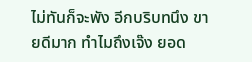ไม่ทันก็จะพัง อีกบริบทนึง ขายดีมาก ทำไมถึงเจ๊ง ยอด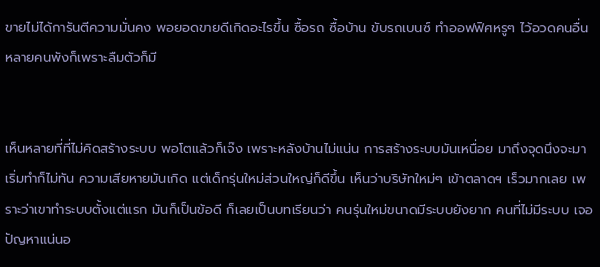ขายไม่ได้การันตีความมั่นคง พอยอดขายดีเกิดอะไรขึ้น ซื้อรถ ซื้อบ้าน ขับรถเบนซ์ ทำออฟฟิศหรูๆ ไว้อวดคนอื่น หลายคนพังก็เพราะลืมตัวก็มี


เห็นหลายที่ที่ไม่คิดสร้างระบบ พอโตแล้วก็เจ๊ง เพราะหลังบ้านไม่แน่น การสร้างระบบมันเหนื่อย มาถึงจุดนึงจะมาเริ่มทำก็ไม่ทัน ความเสียหายมันเกิด แต่เด็กรุ่นใหม่ส่วนใหญ่ก็ดีขึ้น เห็นว่าบริษัทใหม่ๆ เข้าตลาดฯ เร็วมากเลย เพราะว่าเขาทำระบบตั้งแต่แรก มันก็เป็นข้อดี ก็เลยเป็นบทเรียนว่า คนรุ่นใหม่ขนาดมีระบบยังยาก คนที่ไม่มีระบบ เจอปัญหาแน่นอ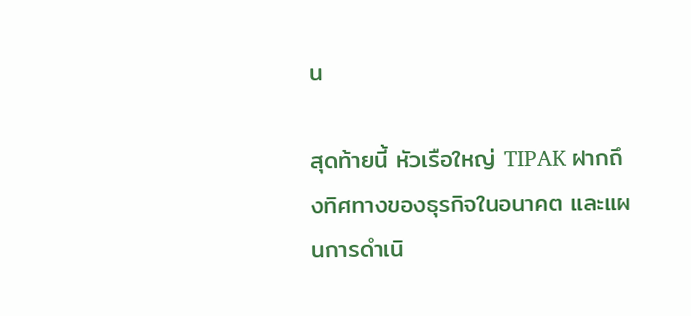น

สุดท้ายนี้ หัวเรือใหญ่ TIPAK ฝากถึงทิศทางของธุรกิจในอนาคต และแผนการดำเนิ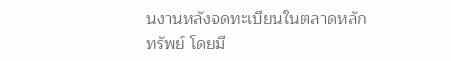นงานหลังจดทะเบียนในตลาดหลักทรัพย์ โดยมี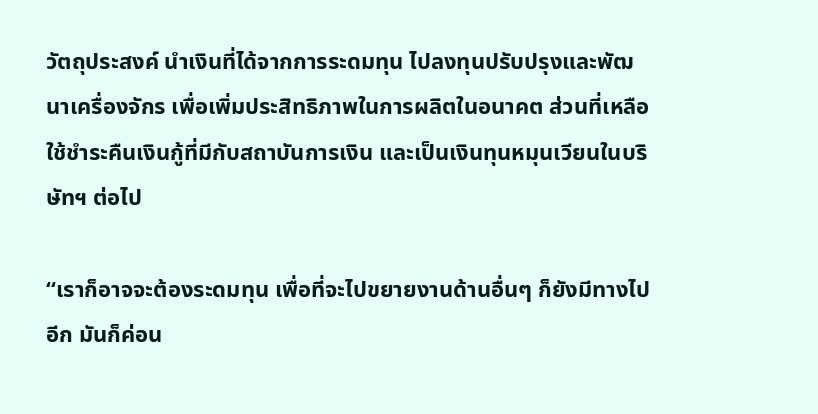วัตถุประสงค์ นำเงินที่ได้จากการระดมทุน ไปลงทุนปรับปรุงและพัฒนาเครื่องจักร เพื่อเพิ่มประสิทธิภาพในการผลิตในอนาคต ส่วนที่เหลือใช้ชำระคืนเงินกู้ที่มีกับสถาบันการเงิน และเป็นเงินทุนหมุนเวียนในบริษัทฯ ต่อไป

“เราก็อาจจะต้องระดมทุน เพื่อที่จะไปขยายงานด้านอื่นๆ ก็ยังมีทางไปอีก มันก็ค่อน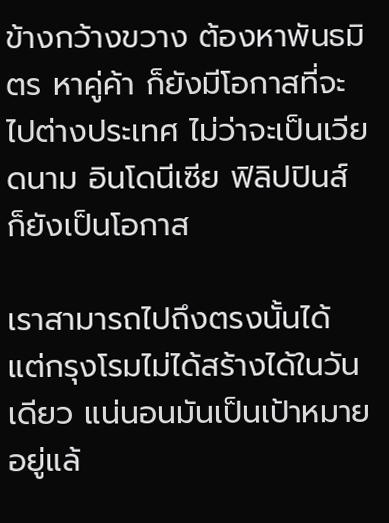ข้างกว้างขวาง ต้องหาพันธมิตร หาคู่ค้า ก็ยังมีโอกาสที่จะไปต่างประเทศ ไม่ว่าจะเป็นเวียดนาม อินโดนีเซีย ฟิลิปปินส์ ก็ยังเป็นโอกาส

เราสามารถไปถึงตรงนั้นได้ แต่กรุงโรมไม่ได้สร้างได้ในวันเดียว แน่นอนมันเป็นเป้าหมายอยู่แล้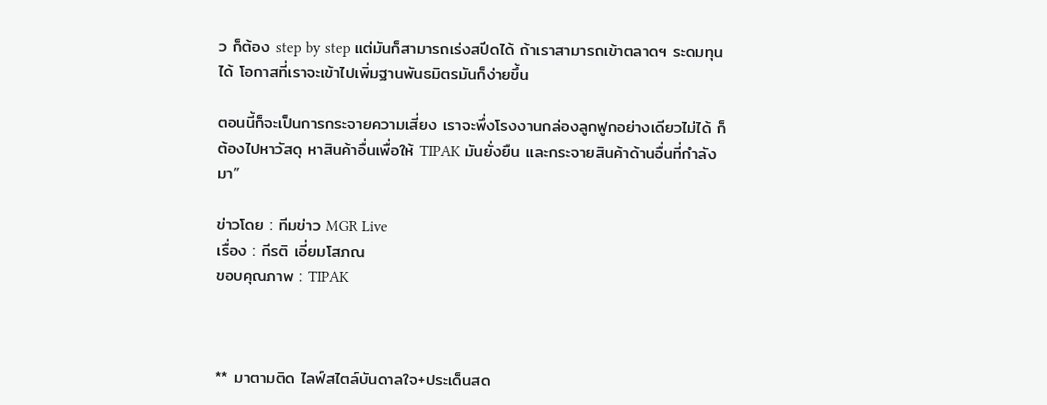ว ก็ต้อง step by step แต่มันก็สามารถเร่งสปีดได้ ถ้าเราสามารถเข้าตลาดฯ ระดมทุนได้ โอกาสที่เราจะเข้าไปเพิ่มฐานพันธมิตรมันก็ง่ายขึ้น

ตอนนี้ก็จะเป็นการกระจายความเสี่ยง เราจะพึ่งโรงงานกล่องลูกฟูกอย่างเดียวไม่ได้ ก็ต้องไปหาวัสดุ หาสินค้าอื่นเพื่อให้ TIPAK มันยั่งยืน และกระจายสินค้าด้านอื่นที่กำลังมา”

ข่าวโดย : ทีมข่าว MGR Live
เรื่อง : กีรติ เอี่ยมโสภณ
ขอบคุณภาพ : TIPAK



** มาตามติด ไลฟ์สไตล์บันดาลใจ+ประเด็นสด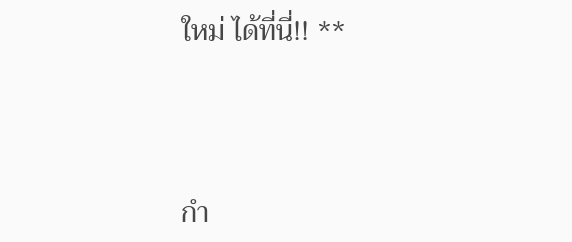ใหม่ ได้ที่นี่!! **




กำ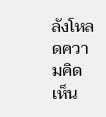ลังโหลดความคิดเห็น